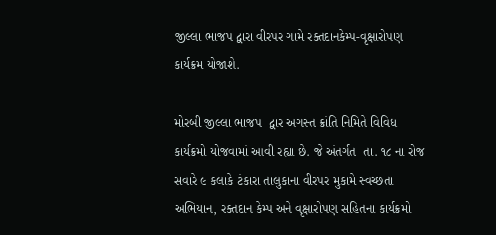જીલ્લા ભાજપ દ્વારા વીરપર ગામે રક્તદાનકેમ્પ-વૃક્ષારોપણ કાર્યક્રમ યોજાશે.

મોરબી જીલ્લા ભાજપ  દ્વાર અગસ્ત ક્રાંતિ નિમિતે વિવિધ કાર્યક્રમો યોજવામાં આવી રહ્યા છે. જે અંતર્ગત  તા. ૧૮ ના રોજ સવારે ૯ કલાકે ટંકારા તાલુકાના વીરપર મુકામે સ્વચ્છતા અભિયાન, રક્તદાન કેમ્પ અને વૃક્ષારોપણ સહિતના કાર્યક્રમો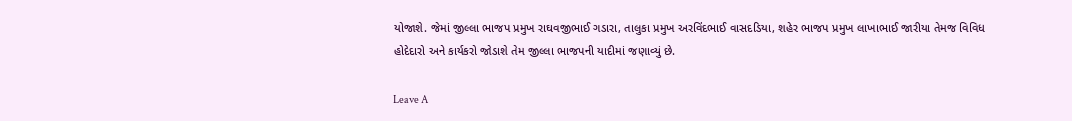યોજાશે. જેમાં જીલ્લા ભાજપ પ્રમુખ રાઘવજીભાઈ ગડારા, તાલુકા પ્રમુખ અરવિંદભાઈ વાસદડિયા, શહેર ભાજપ પ્રમુખ લાખાભાઈ જારીયા તેમજ વિવિધ હોદેદારો અને કાર્યકરો જોડાશે તેમ જીલ્લા ભાજપની યાદીમાં જણાવ્યું છે.

Leave A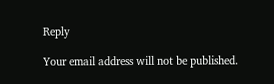Reply

Your email address will not be published.